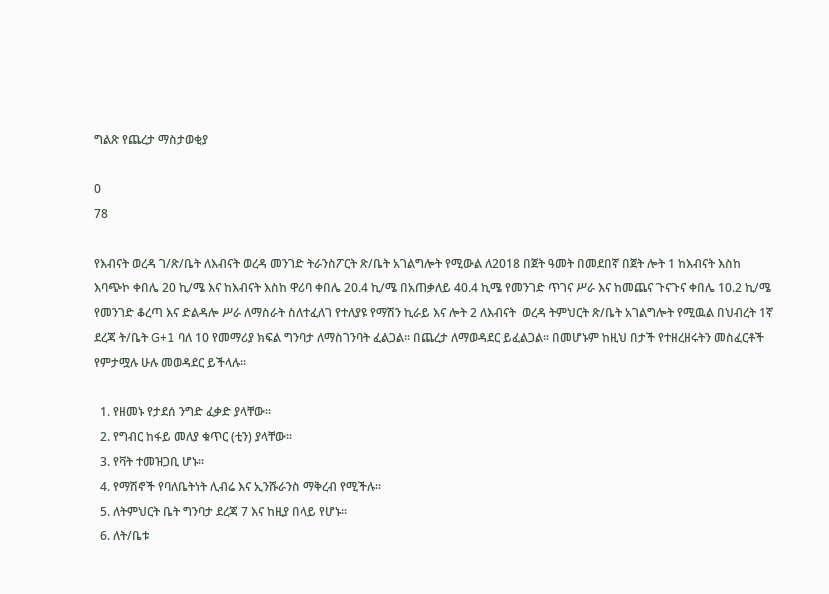ግልጽ የጨረታ ማስታወቂያ

0
78

የእብናት ወረዳ ገ/ጽ/ቤት ለእብናት ወረዳ መንገድ ትራንስፖርት ጽ/ቤት አገልግሎት የሚውል ለ2018 በጀት ዓመት በመደበኛ በጀት ሎት 1 ከእብናት እስከ እባጭኮ ቀበሌ 20 ኪ/ሜ እና ከእብናት እስከ ዋሪባ ቀበሌ 20.4 ኪ/ሜ በአጠቃለይ 40.4 ኪሜ የመንገድ ጥገና ሥራ እና ከመጨና ጉናጉና ቀበሌ 10.2 ኪ/ሜ የመንገድ ቆረጣ እና ድልዳሎ ሥራ ለማስራት ስለተፈለገ የተለያዩ የማሽን ኪራይ እና ሎት 2 ለእብናት  ወረዳ ትምህርት ጽ/ቤት አገልግሎት የሚዉል በህብረት 1ኛ ደረጃ ት/ቤት G+1 ባለ 10 የመማሪያ ክፍል ግንባታ ለማስገንባት ፈልጋል፡፡ በጨረታ ለማወዳደር ይፈልጋል፡፡ በመሆኑም ከዚህ በታች የተዘረዘሩትን መስፈርቶች የምታሟሉ ሁሉ መወዳደር ይችላሉ፡፡

  1. የዘመኑ የታደሰ ንግድ ፈቃድ ያላቸው፡፡
  2. የግብር ከፋይ መለያ ቁጥር (ቲን) ያላቸው፡፡
  3. የቫት ተመዝጋቢ ሆኑ፡፡
  4. የማሽኖች የባለቤትነት ሊብሬ እና ኢንሹራንስ ማቅረብ የሚችሉ፡፡
  5. ለትምህርት ቤት ግንባታ ደረጃ 7 እና ከዚያ በላይ የሆኑ፡፡
  6. ለት/ቤቱ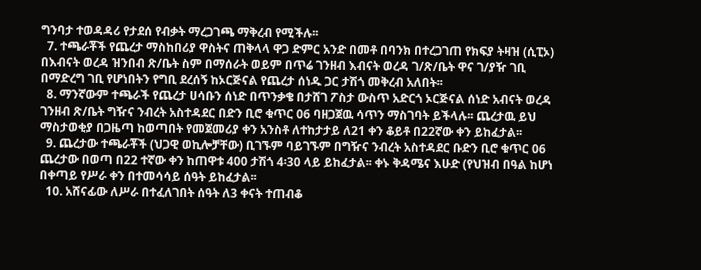ግንባታ ተወዳዳሪ የታደሰ የብቃት ማረጋገጫ ማቅረብ የሚችሉ፡፡
  7. ተጫራቾች የጨረታ ማስከበሪያ ዋስትና ጠቅላላ ዋጋ ድምር አንድ በመቶ በባንክ በተረጋገጠ የክፍያ ትዛዝ (ሲፒኦ) በእብናት ወረዳ ዝንበብ ጽ/ቤት ስም በማሰራት ወይም በጥሬ ገንዘብ እብናት ወረዳ ገ/ጽ/ቤት ዋና ገ/ያዥ ገቢ በማድረግ ገቢ የሆነበትን የግቢ ደረሰኝ ከኦርጅናል የጨረታ ሰነዱ ጋር ታሽጎ መቅረብ አለበት፡፡
  8. ማንኛውም ተጫራች የጨረታ ሀሳቡን ሰነድ በጥንቃቄ በታሸገ ፖስታ ውስጥ አድርጎ ኦርጅናል ሰነድ አብናት ወረዳ ገንዘብ ጽ/ቤት ግዥና ንብረት አስተዳደር በድን ቢሮ ቁጥር 06 ባዘጋጀዉ ሳጥን ማስገባት ይችላሉ፡፡ ጨረታዉ ይህ ማስታወቂያ በጋዜጣ ከወጣበት የመጀመሪያ ቀን አንስቶ ለተከታታይ ለ21 ቀን ቆይቶ በ22ኛው ቀን ይከፈታል፡፡
  9. ጨረታው ተጫራቾች (ህጋዊ ወኪሎቻቸው) ቢገኙም ባይገኙም በግዥና ንብረት አስተዳደር ቡድን ቢሮ ቁጥር 06 ጨረታው በወጣ በ22 ተኛው ቀን ከጠዋቱ 400 ታሽጎ 4፡30 ላይ ይከፈታል፡፡ ቀኑ ቅዳሜና እሁድ (የህዝብ በዓል ከሆነ በቀጣይ የሥራ ቀን በተመሳሳይ ሰዓት ይከፈታል፡፡
  10. አሸናፊው ለሥራ በተፈለገበት ሰዓት ለ3 ቀናት ተጠብቆ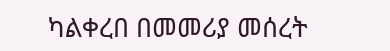ካልቀረበ በመመሪያ መሰረት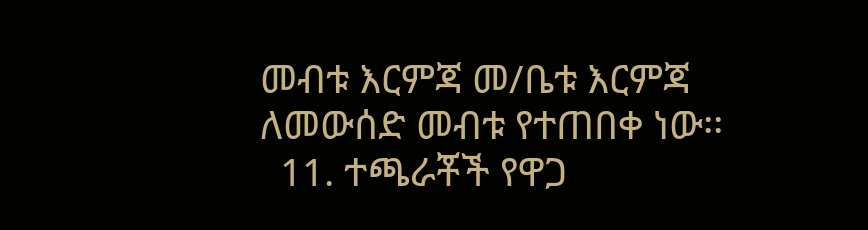መብቱ እርምጃ መ/ቤቱ እርምጃ ለመውሰድ መብቱ የተጠበቀ ነው፡፡
  11. ተጫራቾች የዋጋ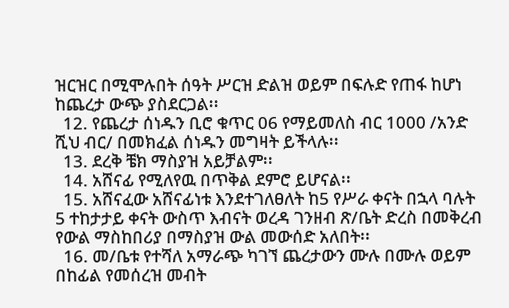ዝርዝር በሚሞሉበት ሰዓት ሥርዝ ድልዝ ወይም በፍሉድ የጠፋ ከሆነ ከጨረታ ውጭ ያስደርጋል፡፡
  12. የጨረታ ሰነዱን ቢሮ ቁጥር 06 የማይመለስ ብር 1000 /አንድ ሺህ ብር/ በመክፈል ሰነዱን መግዛት ይችላሉ፡፡
  13. ደረቅ ቼክ ማስያዝ አይቻልም፡፡
  14. አሸናፊ የሚለየዉ በጥቅል ደምሮ ይሆናል፡፡
  15. አሸናፈው አሸናፊነቱ እንደተገለፀለት ከ5 የሥራ ቀናት በኋላ ባሉት 5 ተከታታይ ቀናት ውስጥ እብናት ወረዳ ገንዘብ ጽ/ቤት ድረስ በመቅረብ የውል ማስከበሪያ በማስያዝ ውል መውሰድ አለበት፡፡
  16. መ/ቤቱ የተሻለ አማራጭ ካገኘ ጨረታውን ሙሉ በሙሉ ወይም በከፊል የመሰረዝ መብት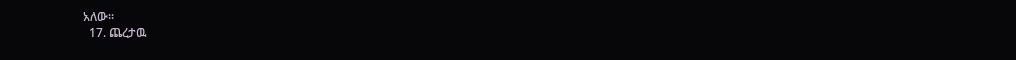አለው፡፡
  17. ጨረታዉ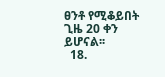ፀንቶ የሚቆይበት ጊዜ 20 ቀን ይሆናል፡፡
  18.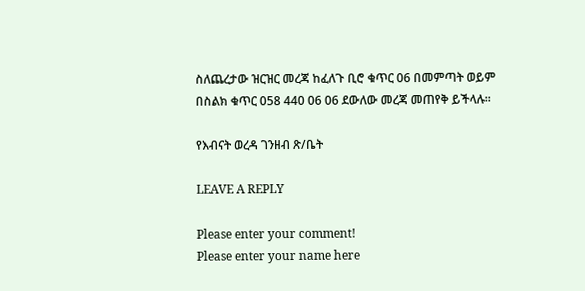ስለጨረታው ዝርዝር መረጃ ከፈለጉ ቢሮ ቁጥር 06 በመምጣት ወይም በስልክ ቁጥር 058 440 06 06 ደውለው መረጃ መጠየቅ ይችላሉ፡፡

የእብናት ወረዳ ገንዘብ ጽ/ቤት

LEAVE A REPLY

Please enter your comment!
Please enter your name here